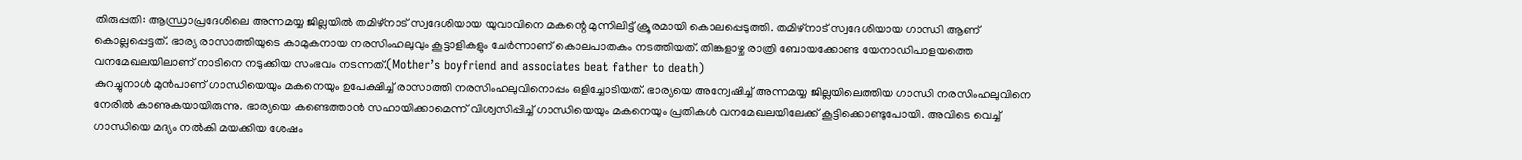തിരുപ്പതി: ആന്ധ്രാപ്രദേശിലെ അന്നമയ്യ ജില്ലയിൽ തമിഴ്നാട് സ്വദേശിയായ യുവാവിനെ മകന്റെ മുന്നിലിട്ട് ക്രൂരമായി കൊലപ്പെടുത്തി. തമിഴ്നാട് സ്വദേശിയായ ഗാന്ധി ആണ് കൊല്ലപ്പെട്ടത്. ഭാര്യ രാസാത്തിയുടെ കാമുകനായ നരസിംഹലുവും കൂട്ടാളികളും ചേർന്നാണ് കൊലപാതകം നടത്തിയത്. തിങ്കളാഴ്ച രാത്രി ബോയക്കോണ്ട യേനാഡിപാളയത്തെ വനമേഖലയിലാണ് നാടിനെ നടുക്കിയ സംഭവം നടന്നത്.(Mother’s boyfriend and associates beat father to death)
കുറച്ചുനാൾ മുൻപാണ് ഗാന്ധിയെയും മകനെയും ഉപേക്ഷിച്ച് രാസാത്തി നരസിംഹലുവിനൊപ്പം ഒളിച്ചോടിയത്. ഭാര്യയെ അന്വേഷിച്ച് അന്നമയ്യ ജില്ലയിലെത്തിയ ഗാന്ധി നരസിംഹലുവിനെ നേരിൽ കാണുകയായിരുന്നു. ഭാര്യയെ കണ്ടെത്താൻ സഹായിക്കാമെന്ന് വിശ്വസിപ്പിച്ച് ഗാന്ധിയെയും മകനെയും പ്രതികൾ വനമേഖലയിലേക്ക് കൂട്ടിക്കൊണ്ടുപോയി. അവിടെ വെച്ച് ഗാന്ധിയെ മദ്യം നൽകി മയക്കിയ ശേഷം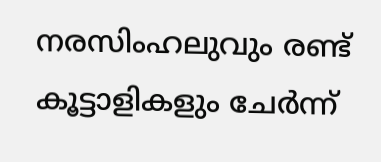നരസിംഹലുവും രണ്ട് കൂട്ടാളികളും ചേർന്ന്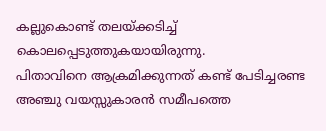കല്ലുകൊണ്ട് തലയ്ക്കടിച്ച് കൊലപ്പെടുത്തുകയായിരുന്നു.
പിതാവിനെ ആക്രമിക്കുന്നത് കണ്ട് പേടിച്ചരണ്ട അഞ്ചു വയസ്സുകാരൻ സമീപത്തെ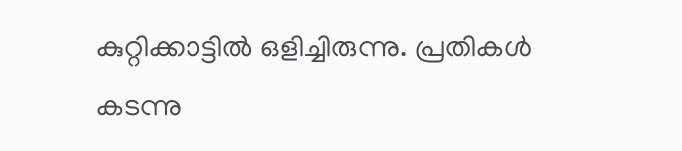കുറ്റിക്കാട്ടിൽ ഒളിച്ചിരുന്നു. പ്രതികൾ കടന്നു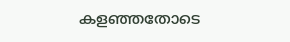കളഞ്ഞതോടെ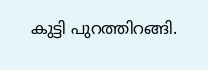കുട്ടി പുറത്തിറങ്ങി.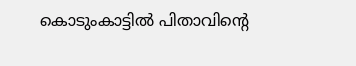കൊടുംകാട്ടിൽ പിതാവിന്റെ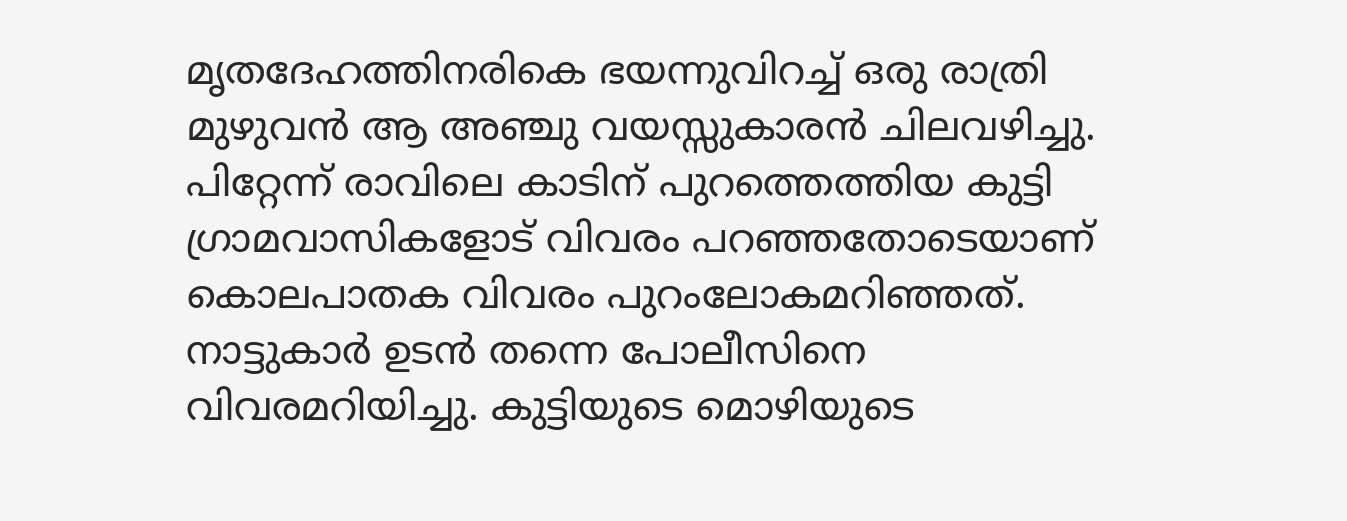മൃതദേഹത്തിനരികെ ഭയന്നുവിറച്ച് ഒരു രാത്രി മുഴുവൻ ആ അഞ്ചു വയസ്സുകാരൻ ചിലവഴിച്ചു. പിറ്റേന്ന് രാവിലെ കാടിന് പുറത്തെത്തിയ കുട്ടി ഗ്രാമവാസികളോട് വിവരം പറഞ്ഞതോടെയാണ് കൊലപാതക വിവരം പുറംലോകമറിഞ്ഞത്. നാട്ടുകാർ ഉടൻ തന്നെ പോലീസിനെ വിവരമറിയിച്ചു. കുട്ടിയുടെ മൊഴിയുടെ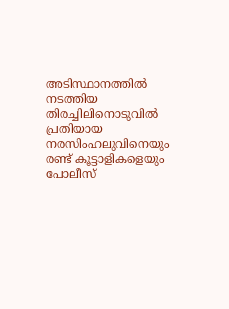അടിസ്ഥാനത്തിൽ നടത്തിയ തിരച്ചിലിനൊടുവിൽ പ്രതിയായ നരസിംഹലുവിനെയും രണ്ട് കൂട്ടാളികളെയും പോലീസ്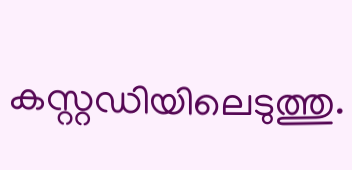കസ്റ്റഡിയിലെടുത്തു.